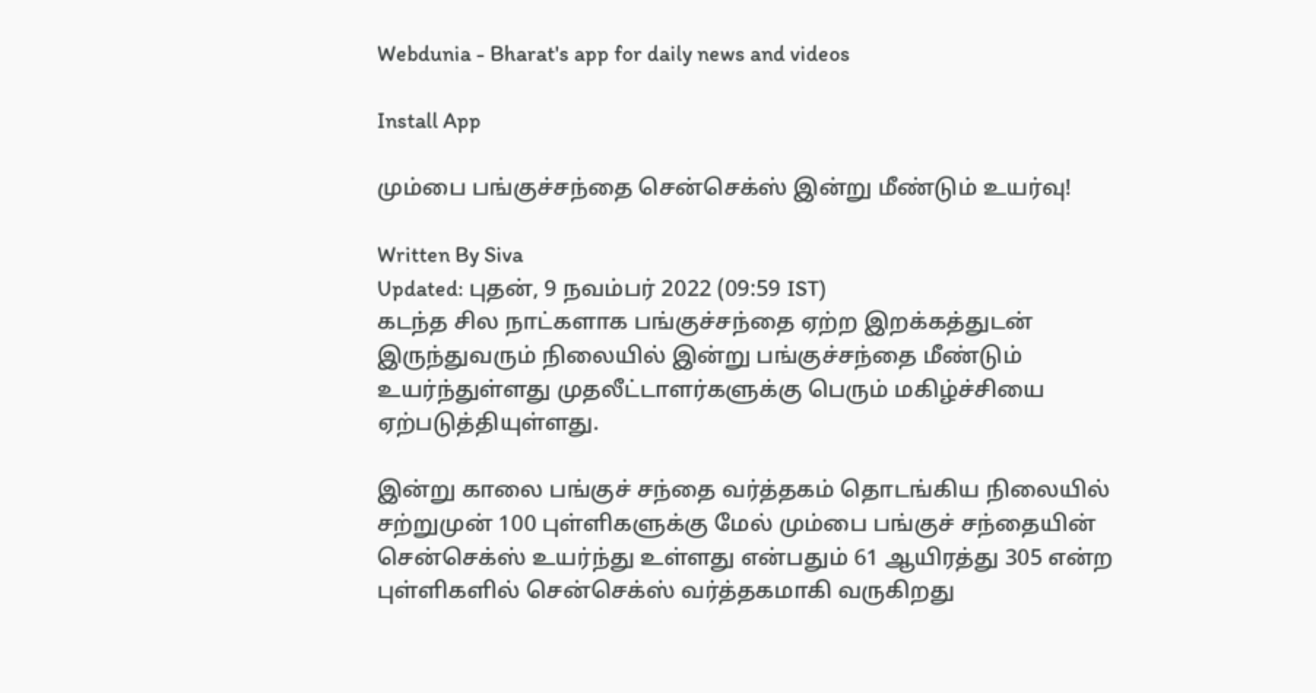Webdunia - Bharat's app for daily news and videos

Install App

மும்பை பங்குச்சந்தை சென்செக்ஸ் இன்று மீண்டும் உயர்வு!

Written By Siva
Updated: புதன், 9 நவம்பர் 2022 (09:59 IST)
கடந்த சில நாட்களாக பங்குச்சந்தை ஏற்ற இறக்கத்துடன் இருந்துவரும் நிலையில் இன்று பங்குச்சந்தை மீண்டும் உயர்ந்துள்ளது முதலீட்டாளர்களுக்கு பெரும் மகிழ்ச்சியை ஏற்படுத்தியுள்ளது.

இன்று காலை பங்குச் சந்தை வர்த்தகம் தொடங்கிய நிலையில் சற்றுமுன் 100 புள்ளிகளுக்கு மேல் மும்பை பங்குச் சந்தையின் சென்செக்ஸ் உயர்ந்து உள்ளது என்பதும் 61 ஆயிரத்து 305 என்ற புள்ளிகளில் சென்செக்ஸ் வர்த்தகமாகி வருகிறது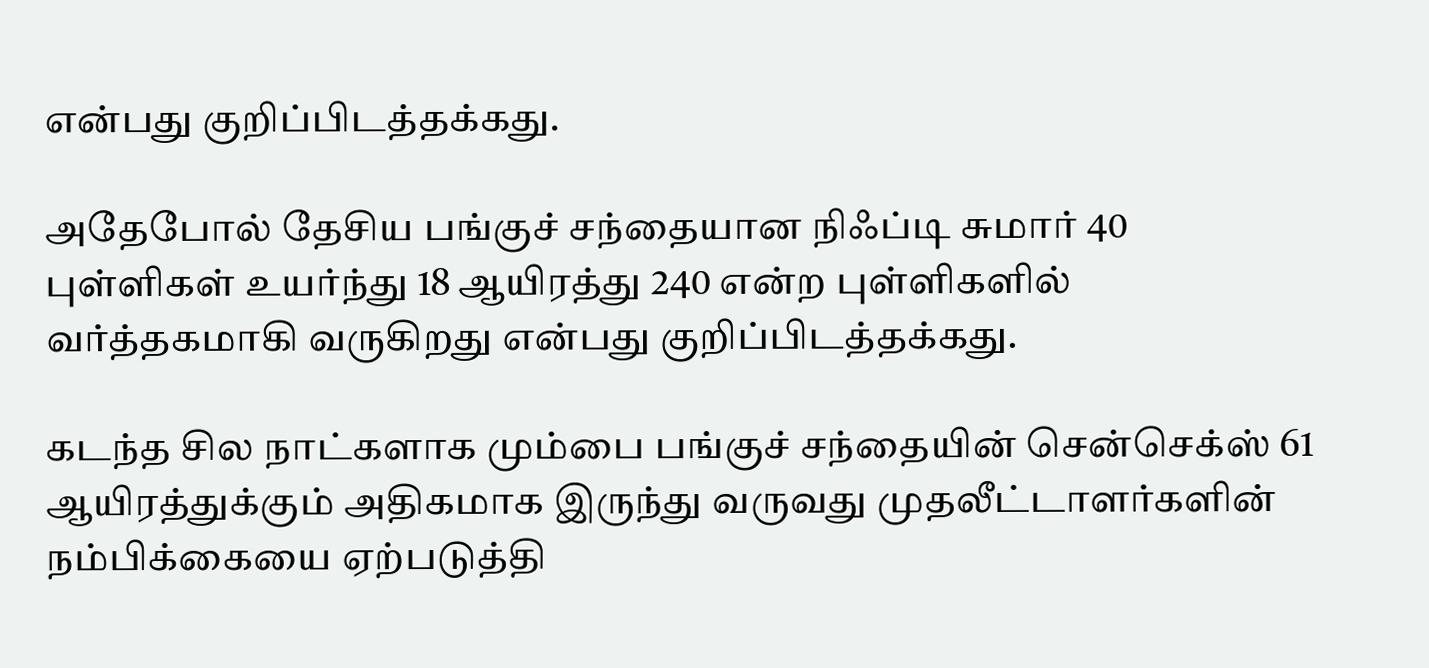என்பது குறிப்பிடத்தக்கது.

அதேபோல் தேசிய பங்குச் சந்தையான நிஃப்டி சுமார் 40 புள்ளிகள் உயர்ந்து 18 ஆயிரத்து 240 என்ற புள்ளிகளில் வர்த்தகமாகி வருகிறது என்பது குறிப்பிடத்தக்கது.

கடந்த சில நாட்களாக மும்பை பங்குச் சந்தையின் சென்செக்ஸ் 61 ஆயிரத்துக்கும் அதிகமாக இருந்து வருவது முதலீட்டாளர்களின் நம்பிக்கையை ஏற்படுத்தி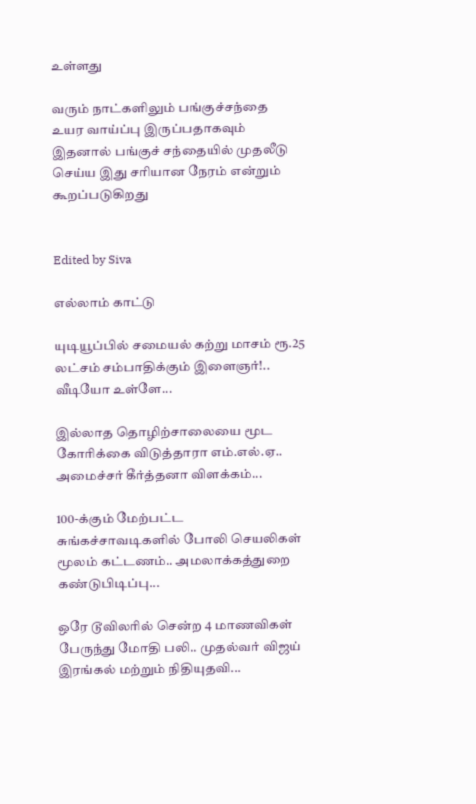உள்ளது

வரும் நாட்களிலும் பங்குச்சந்தை உயர வாய்ப்பு இருப்பதாகவும் இதனால் பங்குச் சந்தையில் முதலீடு செய்ய இது சரியான நேரம் என்றும் கூறப்படுகிறது


Edited by Siva

எல்லாம் காட்டு

யுடியூப்பில் சமையல் கற்று மாசம் ரூ.25 லட்சம் சம்பாதிக்கும் இளைஞர்!.. வீடியோ உள்ளே...

இல்லாத தொழிற்சாலையை மூட கோரிக்கை விடுத்தாரா எம்.எல்.ஏ.. அமைச்சர் கீர்த்தனா விளக்கம்...

100-க்கும் மேற்பட்ட சுங்கச்சாவடிகளில் போலி செயலிகள் மூலம் கட்டணம்.. அமலாக்கத்துறை கண்டுபிடிப்பு...

ஒரே டூவிலரில் சென்ற 4 மாணவிகள் பேருந்து மோதி பலி.. முதல்வர் விஜய் இரங்கல் மற்றும் நிதியுதவி...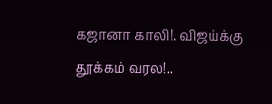கஜானா காலி!. விஜய்க்கு தூக்கம் வரல!..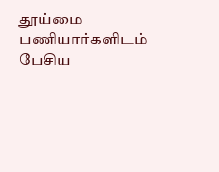தூய்மை பணியார்களிடம் பேசிய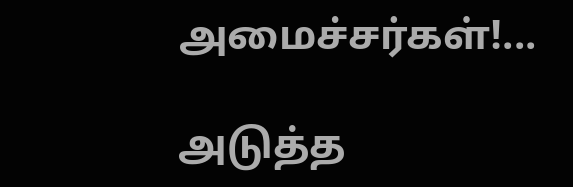அமைச்சர்கள்!...

அடுத்த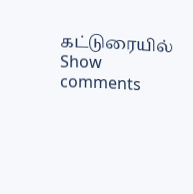கட்டுரையில்
Show comments